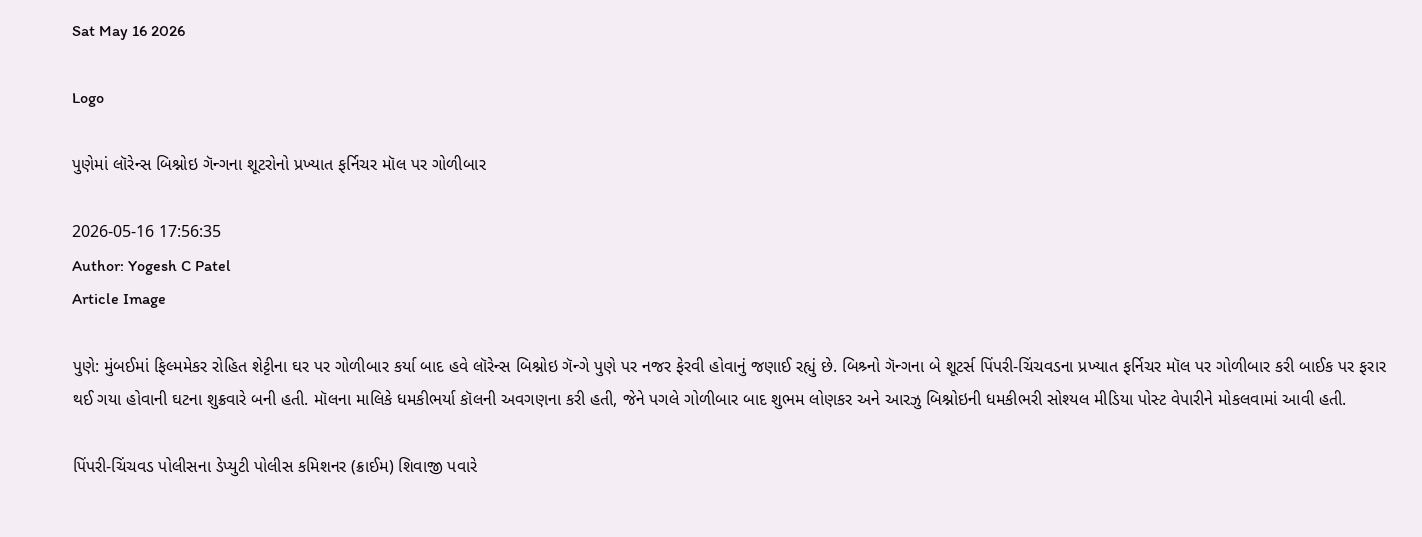Sat May 16 2026

Logo

પુણેમાં લૉરેન્સ બિશ્નોઇ ગૅન્ગના શૂટરોનો પ્રખ્યાત ફર્નિચર મૉલ પર ગોળીબાર

2026-05-16 17:56:35
Author: Yogesh C Patel
Article Image

પુણે: મુંબઈમાં ફિલ્મમેકર રોહિત શેટ્ટીના ઘર પર ગોળીબાર કર્યા બાદ હવે લૉરેન્સ બિશ્નોઇ ગૅન્ગે પુણે પર નજર ફેરવી હોવાનું જણાઈ રહ્યું છે. બિશ્ર્નો ગૅન્ગના બે શૂટર્સ પિંપરી-ચિંચવડના પ્રખ્યાત ફર્નિચર મૉલ પર ગોળીબાર કરી બાઈક પર ફરાર થઈ ગયા હોવાની ઘટના શુક્રવારે બની હતી. મૉલના માલિકે ધમકીભર્યા કૉલની અવગણના કરી હતી, જેને પગલે ગોળીબાર બાદ શુભમ લોણકર અને આરઝુ બિશ્નોઇની ધમકીભરી સોશ્યલ મીડિયા પોસ્ટ વેપારીને મોકલવામાં આવી હતી.

પિંપરી-ચિંચવડ પોલીસના ડેપ્યુટી પોલીસ કમિશનર (ક્રાઈમ) શિવાજી પવારે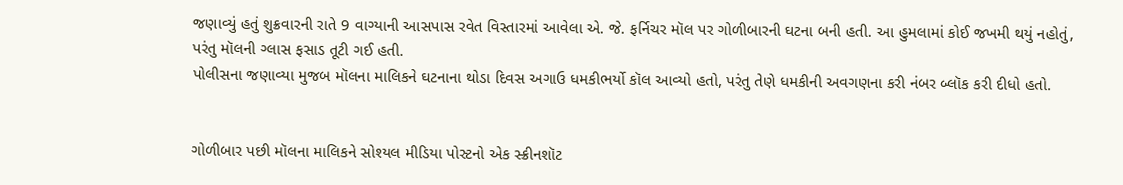જણાવ્યું હતું શુક્રવારની રાતે 9 વાગ્યાની આસપાસ રવેત વિસ્તારમાં આવેલા એ. જે. ફર્નિચર મૉલ પર ગોળીબારની ઘટના બની હતી. આ હુમલામાં કોઈ જખમી થયું નહોતું, પરંતુ મૉલની ગ્લાસ ફસાડ તૂટી ગઈ હતી.
પોલીસના જણાવ્યા મુજબ મૉલના માલિકને ઘટનાના થોડા દિવસ અગાઉ ધમકીભર્યો કૉલ આવ્યો હતો, પરંતુ તેણે ધમકીની અવગણના કરી નંબર બ્લૉક કરી દીધો હતો.


ગોળીબાર પછી મૉલના માલિકને સોશ્યલ મીડિયા પોસ્ટનો એક સ્ક્રીનશૉટ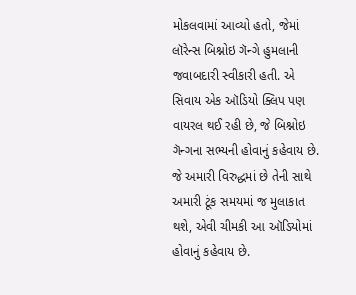મોકલવામાં આવ્યો હતો, જેમાં લૉરેન્સ બિશ્નોઇ ગૅન્ગે હુમલાની જવાબદારી સ્વીકારી હતી. એ સિવાય એક ઑડિયો ક્લિપ પણ વાયરલ થઈ રહી છે, જે બિશ્નોઇ ગૅન્ગના સભ્યની હોવાનું કહેવાય છે. જે અમારી વિરુદ્ધમાં છે તેની સાથે અમારી ટૂંક સમયમાં જ મુલાકાત થશે, એવી ચીમકી આ ઑડિયોમાં હોવાનું કહેવાય છે.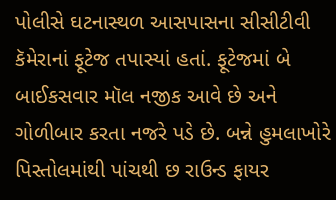પોલીસે ઘટનાસ્થળ આસપાસના સીસીટીવી કૅમેરાનાં ફૂટેજ તપાસ્યાં હતાં. ફૂટેજમાં બે બાઈકસવાર મૉલ નજીક આવે છે અને ગોળીબાર કરતા નજરે પડે છે. બન્ને હુમલાખોરે પિસ્તોલમાંથી પાંચથી છ રાઉન્ડ ફાયર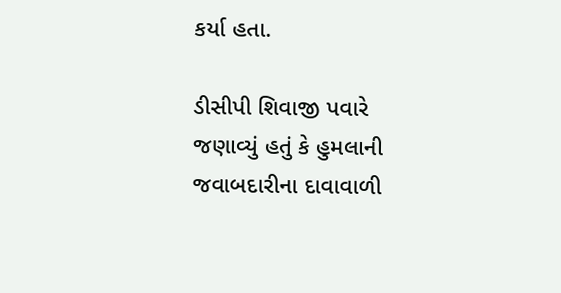કર્યા હતા.

ડીસીપી શિવાજી પવારે જણાવ્યું હતું કે હુમલાની જવાબદારીના દાવાવાળી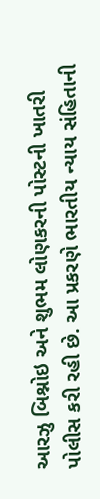આરઝુ બિશ્નોઇ અને શુભમ લોણકરની પોસ્ટની ખાતરી પોલીસ કરી રહી છે. આ પ્રકરણે ભારતીય ન્યાય સંહિતાની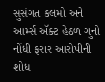સુસંગત કલમો અને આર્મ્સ ઍક્ટ હેઠળ ગુનો નોંધી ફરાર આરોપીની શોધ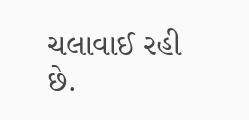ચલાવાઈ રહી છે.